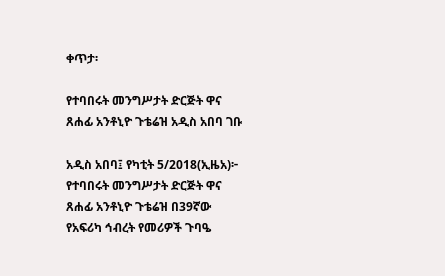ቀጥታ፡

የተባበሩት መንግሥታት ድርጅት ዋና ጸሐፊ አንቶኒዮ ጉቴሬዝ አዲስ አበባ ገቡ

አዲስ አበባ፤ የካቲት 5/2018(ኢዜአ)፦ የተባበሩት መንግሥታት ድርጅት ዋና ጸሐፊ አንቶኒዮ ጉቴሬዝ በ39ኛው የአፍሪካ ኅብረት የመሪዎች ጉባዔ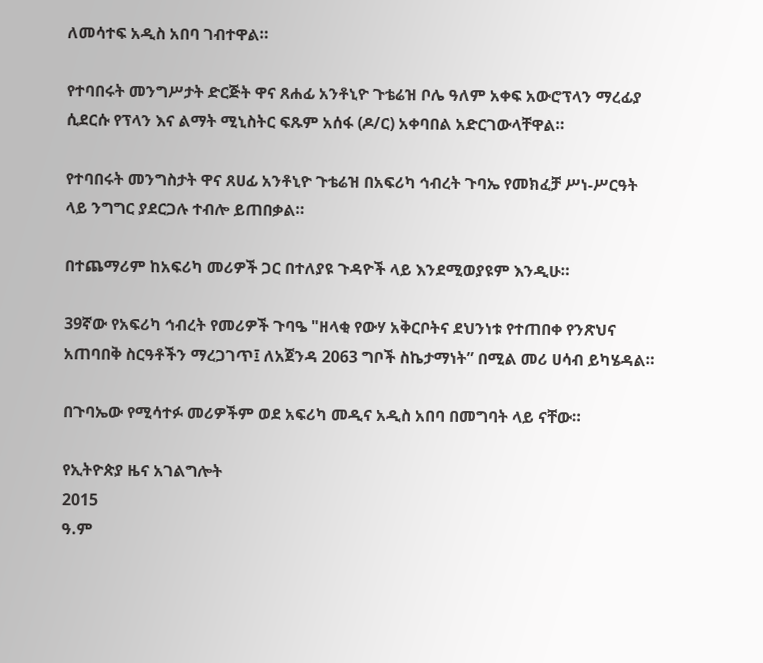ለመሳተፍ አዲስ አበባ ገብተዋል።

የተባበሩት መንግሥታት ድርጅት ዋና ጸሐፊ አንቶኒዮ ጉቴሬዝ ቦሌ ዓለም አቀፍ አውሮፕላን ማረፊያ ሲደርሱ የፕላን እና ልማት ሚኒስትር ፍጹም አሰፋ (ዶ/ር) አቀባበል አድርገውላቸዋል።

የተባበሩት መንግስታት ዋና ጸሀፊ አንቶኒዮ ጉቴሬዝ በአፍሪካ ኅብረት ጉባኤ የመክፈቻ ሥነ-ሥርዓት ላይ ንግግር ያደርጋሉ ተብሎ ይጠበቃል።

በተጨማሪም ከአፍሪካ መሪዎች ጋር በተለያዩ ጉዳዮች ላይ እንደሚወያዩም እንዲሁ።

39ኛው የአፍሪካ ኅብረት የመሪዎች ጉባዔ "ዘላቂ የውሃ አቅርቦትና ደህንነቱ የተጠበቀ የንጽህና አጠባበቅ ስርዓቶችን ማረጋገጥ፤ ለአጀንዳ 2063 ግቦች ስኬታማነት” በሚል መሪ ሀሳብ ይካሄዳል።

በጉባኤው የሚሳተፉ መሪዎችም ወደ አፍሪካ መዲና አዲስ አበባ በመግባት ላይ ናቸው።

የኢትዮጵያ ዜና አገልግሎት
2015
ዓ.ም